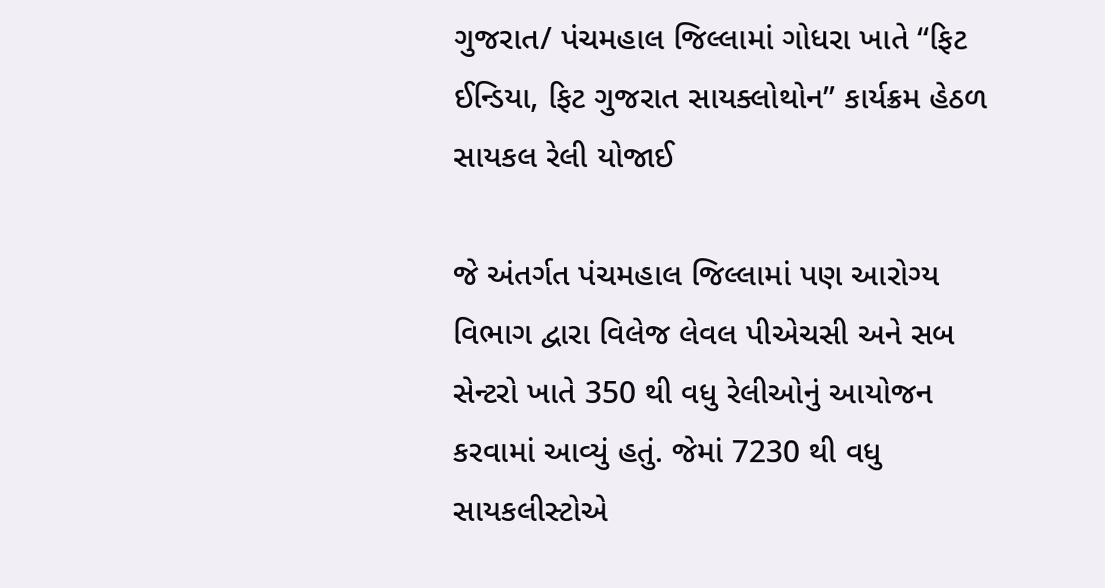ગુજરાત/ પંચમહાલ જિલ્લામાં ગોધરા ખાતે “ફિટ ઈન્ડિયા, ફિટ ગુજરાત સાયક્લોથોન” કાર્યક્રમ હેઠળ સાયકલ રેલી યોજાઈ

જે અંતર્ગત પંચમહાલ જિલ્લામાં પણ આરોગ્ય વિભાગ દ્વારા વિલેજ લેવલ પીએચસી અને સબ સેન્ટરો ખાતે 350 થી વધુ રેલીઓનું આયોજન કરવામાં આવ્યું હતું. જેમાં 7230 થી વધુ સાયકલીસ્ટોએ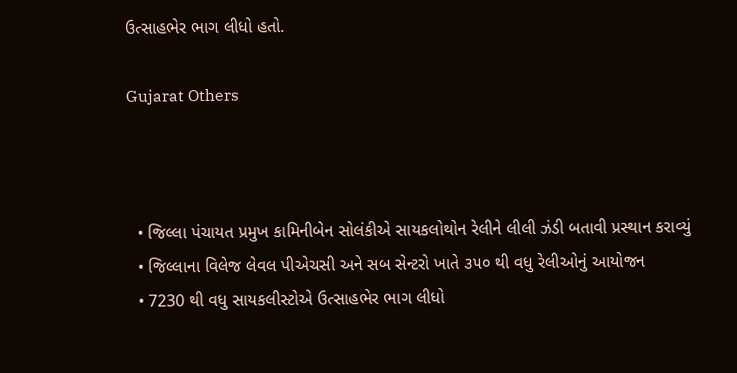ઉત્સાહભેર ભાગ લીધો હતો.

Gujarat Others



  • જિલ્લા પંચાયત પ્રમુખ કામિનીબેન સોલંકીએ સાયકલોથોન રેલીને લીલી ઝંડી બતાવી પ્રસ્થાન કરાવ્યું
  • જિલ્લાના વિલેજ લેવલ પીએચસી અને સબ સેન્ટરો ખાતે ૩૫૦ થી વધુ રેલીઓનું આયોજન
  • 7230 થી વધુ સાયકલીસ્ટોએ ઉત્સાહભેર ભાગ લીધો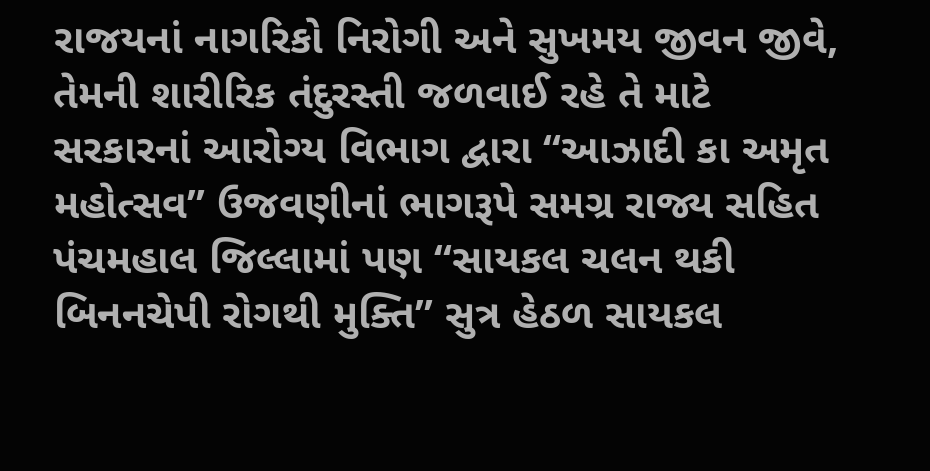રાજયનાં નાગરિકો નિરોગી અને સુખમય જીવન જીવે, તેમની શારીરિક તંદુરસ્તી જળવાઈ રહે તે માટે સરકારનાં આરોગ્ય વિભાગ દ્વારા “આઝાદી કા અમૃત મહોત્સવ” ઉજવણીનાં ભાગરૂપે સમગ્ર રાજ્ય સહિત પંચમહાલ જિલ્લામાં પણ “સાયકલ ચલન થકી બિનનચેપી રોગથી મુક્તિ” સુત્ર હેઠળ સાયકલ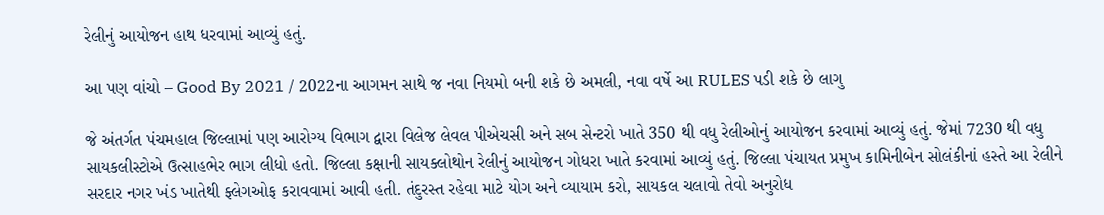રેલીનું આયોજન હાથ ધરવામાં આવ્યું હતું.

આ પણ વાંચો – Good By 2021 / 2022ના આગમન સાથે જ નવા નિયમો બની શકે છે અમલી, નવા વર્ષે આ RULES પડી શકે છે લાગુ

જે અંતર્ગત પંચમહાલ જિલ્લામાં પણ આરોગ્ય વિભાગ દ્વારા વિલેજ લેવલ પીએચસી અને સબ સેન્ટરો ખાતે 350 થી વધુ રેલીઓનું આયોજન કરવામાં આવ્યું હતું. જેમાં 7230 થી વધુ સાયકલીસ્ટોએ ઉત્સાહભેર ભાગ લીધો હતો. જિલ્લા કક્ષાની સાયક્લોથોન રેલીનું આયોજન ગોધરા ખાતે કરવામાં આવ્યું હતું. જિલ્લા પંચાયત પ્રમુખ કામિનીબેન સોલંકીનાં હસ્તે આ રેલીને સરદાર નગર ખંડ ખાતેથી ફ્લેગઓફ કરાવવામાં આવી હતી. તંદુરસ્ત રહેવા માટે યોગ અને વ્યાયામ કરો, સાયકલ ચલાવો તેવો અનુરોધ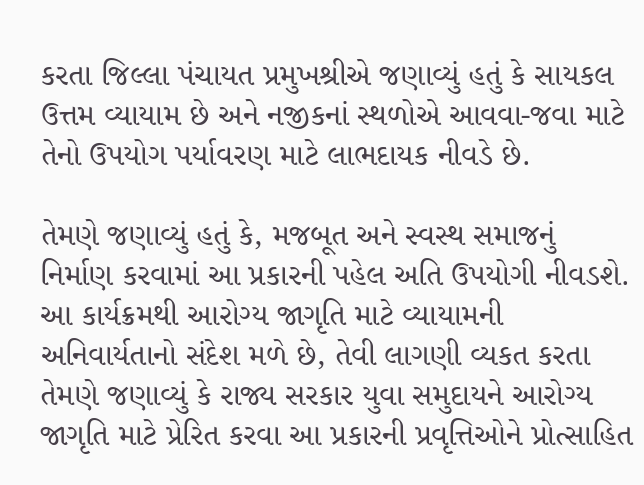કરતા જિલ્લા પંચાયત પ્રમુખશ્રીએ જણાવ્યું હતું કે સાયકલ ઉત્તમ વ્યાયામ છે અને નજીકનાં સ્થળોએ આવવા-જવા માટે તેનો ઉપયોગ પર્યાવરણ માટે લાભદાયક નીવડે છે.

તેમણે જણાવ્યું હતું કે, મજબૂત અને સ્વસ્થ સમાજનું નિર્માણ કરવામાં આ પ્રકારની પહેલ અતિ ઉપયોગી નીવડશે. આ કાર્યક્રમથી આરોગ્ય જાગૃતિ માટે વ્યાયામની અનિવાર્યતાનો સંદેશ મળે છે, તેવી લાગણી વ્યકત કરતા તેમણે જણાવ્યું કે રાજ્ય સરકાર યુવા સમુદાયને આરોગ્ય જાગૃતિ માટે પ્રેરિત કરવા આ પ્રકારની પ્રવૃત્તિઓને પ્રોત્સાહિત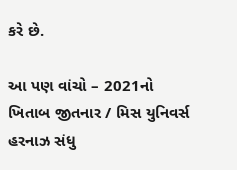કરે છે.

આ પણ વાંચો – 2021નો ખિતાબ જીતનાર / મિસ યુનિવર્સ હરનાઝ સંધુ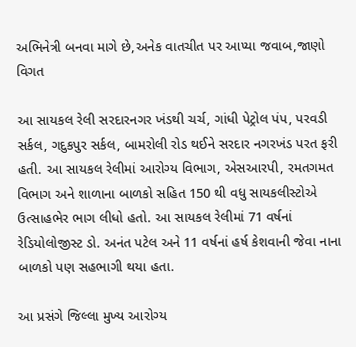અભિનેત્રી બનવા માગે છે,અનેક વાતચીત પર આપ્યા જવાબ,જાણો વિગત

આ સાયકલ રેલી સરદારનગર ખંડથી ચર્ચ, ગાંધી પેટ્રોલ પંપ, પરવડી સર્કલ, ગદુકપુર સર્કલ, બામરોલી રોડ થઈને સરદાર નગરખંડ પરત ફરી હતી. આ સાયકલ રેલીમાં આરોગ્ય વિભાગ, એસઆરપી, રમતગમત વિભાગ અને શાળાના બાળકો સહિત 150 થી વધુ સાયકલીસ્ટોએ ઉત્સાહભેર ભાગ લીધો હતો. આ સાયકલ રેલીમાં 71 વર્ષનાં રેડિયોલોજીસ્ટ ડો. અનંત પટેલ અને 11 વર્ષનાં હર્ષ કેશવાની જેવા નાના બાળકો પણ સહભાગી થયા હતા.

આ પ્રસંગે જિલ્લા મુખ્ય આરોગ્ય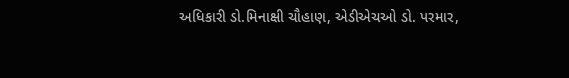અધિકારી ડો.મિનાક્ષી ચૌહાણ, એડીએચઓ ડો. પરમાર,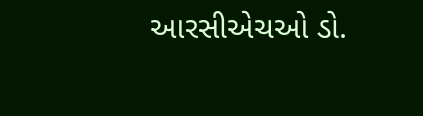આરસીએચઓ ડો.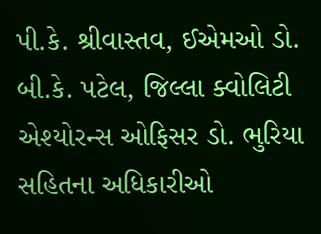પી.કે. શ્રીવાસ્તવ, ઈએમઓ ડો. બી.કે. પટેલ, જિલ્લા ક્વોલિટી એશ્યોરન્સ ઓફિસર ડો. ભુરિયા સહિતના અધિકારીઓ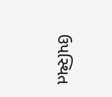ઉપસ્થિત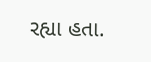રહ્યા હતા.